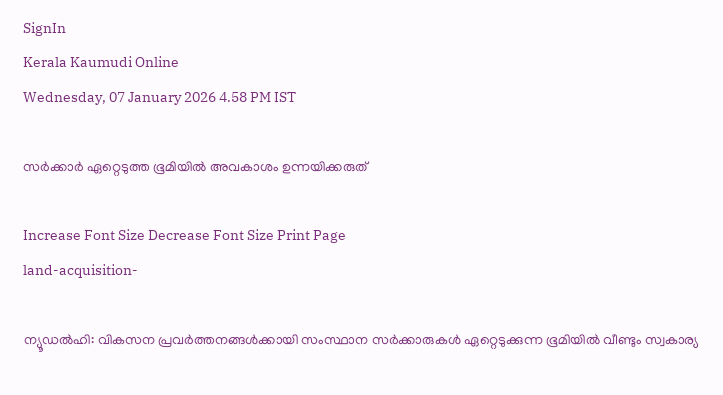SignIn
Kerala Kaumudi Online
Wednesday, 07 January 2026 4.58 PM IST

സർക്കാർ ഏറ്റെടുത്ത ഭൂമിയിൽ അവകാശം ഉന്നയിക്കരുത്

Increase Font Size Decrease Font Size Print Page
land-acquisition-

ന്യൂഡൽഹി: വികസന പ്രവർത്തനങ്ങൾക്കായി സംസ്ഥാന സർക്കാരുകൾ ഏറ്റെടുക്കുന്ന ഭൂമിയിൽ വീണ്ടും സ്വകാര്യ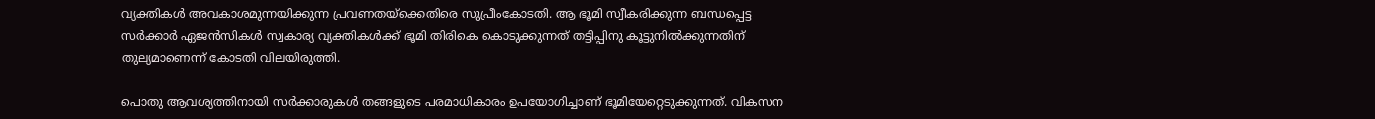വ്യക്തികൾ അവകാശമുന്നയിക്കുന്ന പ്രവണതയ്‌ക്കെതിരെ സുപ്രീംകോടതി. ആ ഭൂമി സ്വീകരിക്കുന്ന ബന്ധപ്പെട്ട സർക്കാർ ഏജൻസികൾ സ്വകാര്യ വ്യക്തികൾക്ക് ഭൂമി തിരികെ കൊടുക്കുന്നത് തട്ടിപ്പിനു കൂട്ടുനിൽക്കുന്നതിന് തുല്യമാണെന്ന് കോടതി വിലയിരുത്തി.

പൊതു ആവശ്യത്തിനായി സർക്കാരുകൾ തങ്ങളുടെ പരമാധികാരം ഉപയോഗിച്ചാണ് ഭൂമിയേറ്റെടുക്കുന്നത്. വികസന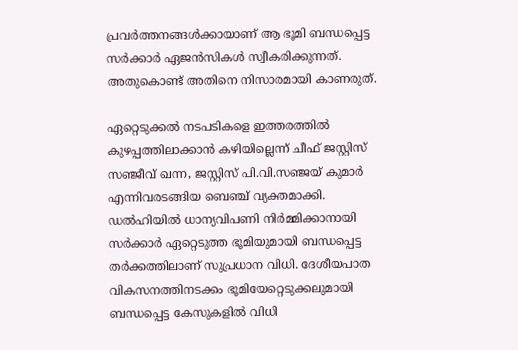പ്രവർത്തനങ്ങൾക്കായാണ് ആ ഭൂമി ബന്ധപ്പെട്ട സർക്കാർ ഏജൻസികൾ സ്വീകരിക്കുന്നത്. അതുകൊണ്ട് അതിനെ നിസാരമായി കാണരുത്.

ഏറ്റെടുക്കൽ നടപടികളെ ഇത്തരത്തിൽ കുഴപ്പത്തിലാക്കാൻ കഴിയില്ലെന്ന് ചീഫ് ജസ്റ്റിസ് സഞ്ജീവ് ഖന്ന, ജസ്റ്റിസ് പി.വി.സഞ്ജയ് കുമാർ എന്നിവരടങ്ങിയ ബെഞ്ച് വ്യക്തമാക്കി. ഡൽഹിയിൽ ധാന്യവിപണി നിർമ്മിക്കാനായി സർക്കാർ ഏറ്റെടുത്ത ഭൂമിയുമായി ബന്ധപ്പെട്ട തർക്കത്തിലാണ് സുപ്രധാന വിധി. ദേശീയപാത വികസനത്തിനടക്കം ഭൂമിയേറ്റെടുക്കലുമായി ബന്ധപ്പെട്ട കേസുകളിൽ വിധി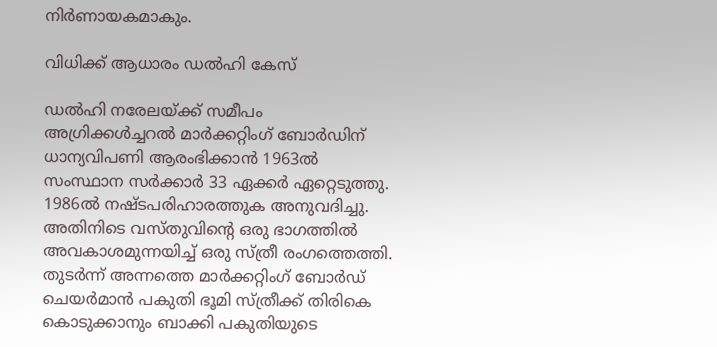നിർണായകമാകും.

വിധിക്ക് ആധാരം ‌ഡൽഹി കേസ്

ഡൽഹി നരേലയ്‌ക്ക് സമീപം അഗ്രിക്കൾച്ചറൽ മാർക്കറ്റിംഗ് ബോർഡിന് ധാന്യവിപണി ആരംഭിക്കാൻ 1963ൽ സംസ്ഥാന സർക്കാർ 33 ഏക്കർ ഏറ്റെടുത്തു. 1986ൽ നഷ്‌ടപരിഹാരത്തുക അനുവദിച്ചു. അതിനിടെ വസ്‌തുവിന്റെ ഒരു ഭാഗത്തിൽ അവകാശമുന്നയിച്ച് ഒരു സ്ത്രീ രംഗത്തെത്തി. തുടർന്ന് അന്നത്തെ മാർക്കറ്റിംഗ് ബോർഡ് ചെയർമാൻ പകുതി ഭൂമി സ്ത്രീക്ക് തിരികെ കൊടുക്കാനും ബാക്കി പകുതിയുടെ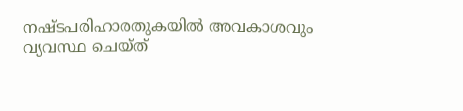നഷ്‌ടപരിഹാരതുകയിൽ അവകാശവും വ്യവസ്ഥ ചെയ്ത്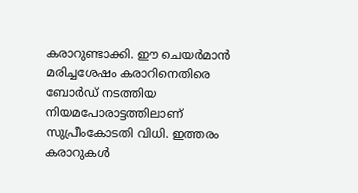കരാറുണ്ടാക്കി. ഈ ചെയർമാൻ മരിച്ചശേഷം കരാറിനെതിരെ ബോർഡ് നടത്തിയ നിയമപോരാട്ടത്തിലാണ് സുപ്രീംകോടതി വിധി. ഇത്തരം കരാറുകൾ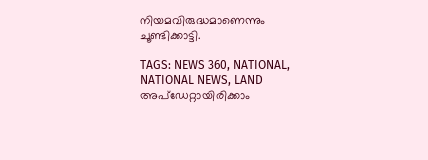നിയമവിരുദ്ധമാണെന്നും ചൂണ്ടിക്കാട്ടി.

TAGS: NEWS 360, NATIONAL, NATIONAL NEWS, LAND
അപ്ഡേറ്റായിരിക്കാം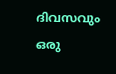ദിവസവും
ഒരു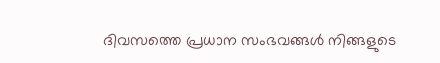ദിവസത്തെ പ്രധാന സംഭവങ്ങൾ നിങ്ങളുടെ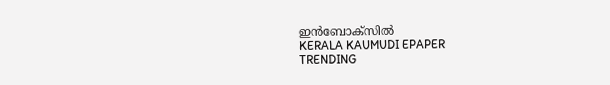ഇൻബോക്സിൽ
KERALA KAUMUDI EPAPER
TRENDING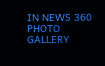IN NEWS 360
PHOTO GALLERY